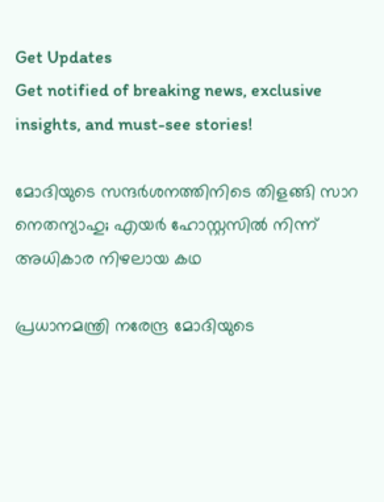Get Updates
Get notified of breaking news, exclusive insights, and must-see stories!

മോദിയുടെ സന്ദര്‍ശനത്തിനിടെ തിളങ്ങി സാറ നെതന്യാഹു; എയര്‍ ഹോസ്റ്റസില്‍ നിന്ന് അധികാര നിഴലായ കഥ

പ്രധാനമന്ത്രി നരേന്ദ്ര മോദിയുടെ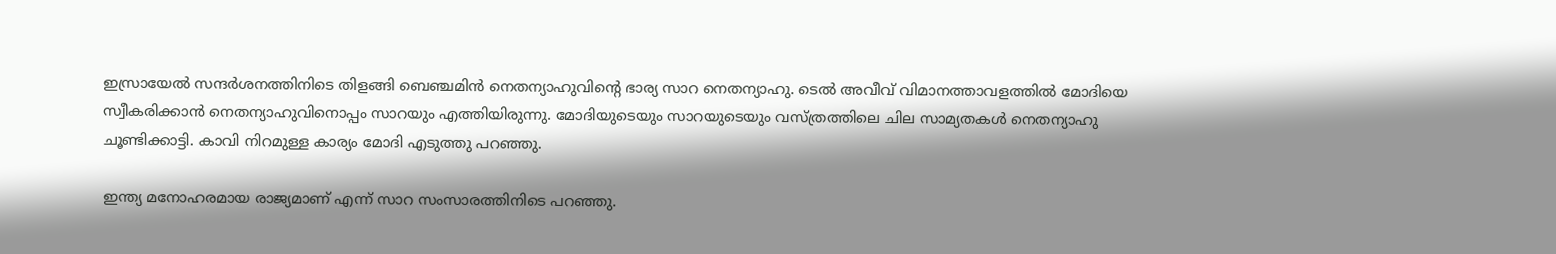ഇസ്രായേല്‍ സന്ദര്‍ശനത്തിനിടെ തിളങ്ങി ബെഞ്ചമിന്‍ നെതന്യാഹുവിന്റെ ഭാര്യ സാറ നെതന്യാഹു. ടെല്‍ അവീവ് വിമാനത്താവളത്തില്‍ മോദിയെ സ്വീകരിക്കാന്‍ നെതന്യാഹുവിനൊപ്പം സാറയും എത്തിയിരുന്നു. മോദിയുടെയും സാറയുടെയും വസ്ത്രത്തിലെ ചില സാമ്യതകള്‍ നെതന്യാഹു ചൂണ്ടിക്കാട്ടി. കാവി നിറമുള്ള കാര്യം മോദി എടുത്തു പറഞ്ഞു.

ഇന്ത്യ മനോഹരമായ രാജ്യമാണ് എന്ന് സാറ സംസാരത്തിനിടെ പറഞ്ഞു.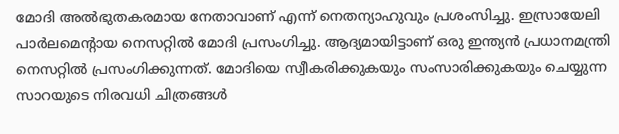മോദി അല്‍ഭുതകരമായ നേതാവാണ് എന്ന് നെതന്യാഹുവും പ്രശംസിച്ചു. ഇസ്രായേലി പാര്‍ലമെന്റായ നെസറ്റില്‍ മോദി പ്രസംഗിച്ചു. ആദ്യമായിട്ടാണ് ഒരു ഇന്ത്യന്‍ പ്രധാനമന്ത്രി നെസറ്റില്‍ പ്രസംഗിക്കുന്നത്. മോദിയെ സ്വീകരിക്കുകയും സംസാരിക്കുകയും ചെയ്യുന്ന സാറയുടെ നിരവധി ചിത്രങ്ങള്‍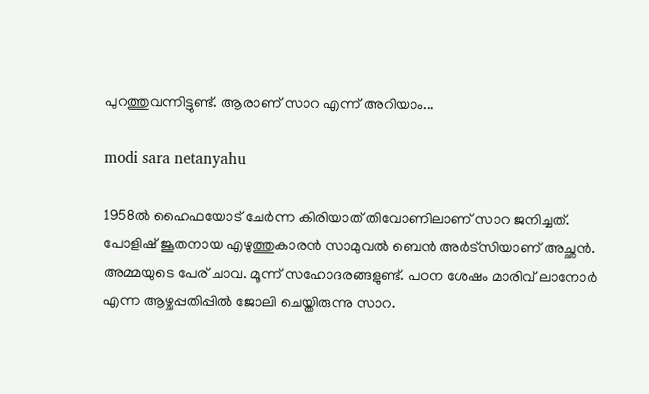പുറത്തുവന്നിട്ടുണ്ട്. ആരാണ് സാറ എന്ന് അറിയാം...

modi sara netanyahu

1958ല്‍ ഹൈഫയോട് ചേര്‍ന്ന കിരിയാത് തിവോണിലാണ് സാറ ജനിച്ചത്. പോളിഷ് ജൂതനായ എഴുത്തുകാരന്‍ സാമുവല്‍ ബെന്‍ അര്‍ട്‌സിയാണ് അച്ഛന്‍. അമ്മയുടെ പേര് ചാവ. മൂന്ന് സഹോദരങ്ങളുണ്ട്. പഠന ശേഷം മാരിവ് ലാനോര്‍ എന്ന ആഴ്ചപ്പതിപ്പില്‍ ജോലി ചെയ്തിരുന്നു സാറ.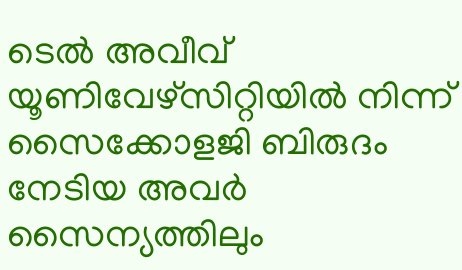ടെല്‍ അവീവ് യൂണിവേഴ്‌സിറ്റിയില്‍ നിന്ന് സൈക്കോളജി ബിരുദം നേടിയ അവര്‍ സൈന്യത്തിലും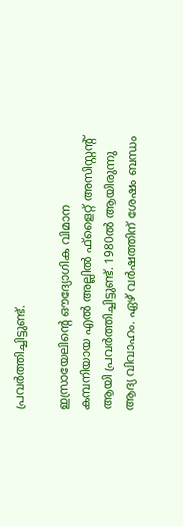പ്രവര്‍ത്തിച്ചിട്ടുണ്ട്.

ഇസ്രായേലിന്റെ ഔദ്യോഗിക വിമാന കമ്പനിയായ എല്‍ അല്ലില്‍ ഫ്‌ളൈറ്റ് അസിസ്റ്റന്റ് ആയി പ്രവര്‍ത്തിച്ചിട്ടുണ്ട്. 1980ല്‍ ആയിരുന്നു ആദ്യ വിവാഹം. ഏഴ് വര്‍ഷത്തിന് ശേഷം ബന്ധം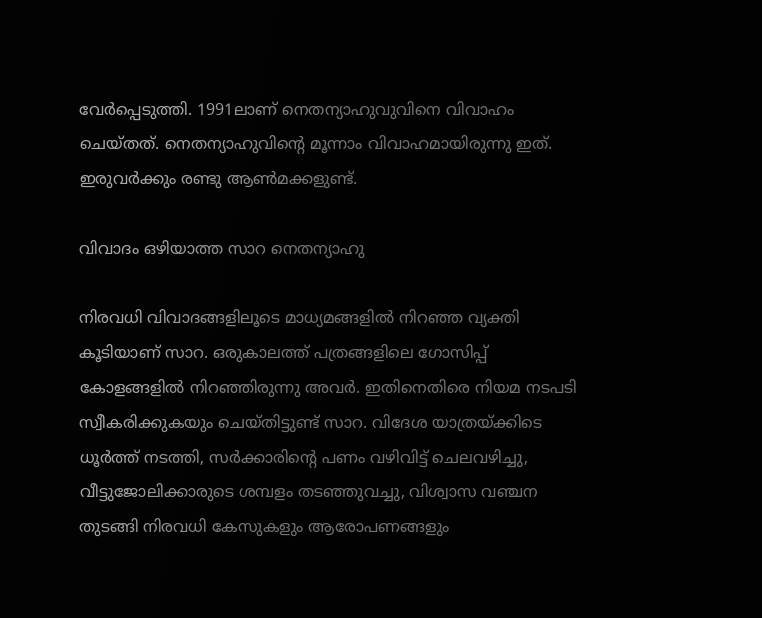വേര്‍പ്പെടുത്തി. 1991ലാണ് നെതന്യാഹുവുവിനെ വിവാഹം ചെയ്തത്. നെതന്യാഹുവിന്റെ മൂന്നാം വിവാഹമായിരുന്നു ഇത്. ഇരുവര്‍ക്കും രണ്ടു ആണ്‍മക്കളുണ്ട്.

വിവാദം ഒഴിയാത്ത സാറ നെതന്യാഹു

നിരവധി വിവാദങ്ങളിലൂടെ മാധ്യമങ്ങളില്‍ നിറഞ്ഞ വ്യക്തി കൂടിയാണ് സാറ. ഒരുകാലത്ത് പത്രങ്ങളിലെ ഗോസിപ്പ് കോളങ്ങളില്‍ നിറഞ്ഞിരുന്നു അവര്‍. ഇതിനെതിരെ നിയമ നടപടി സ്വീകരിക്കുകയും ചെയ്തിട്ടുണ്ട് സാറ. വിദേശ യാത്രയ്ക്കിടെ ധൂര്‍ത്ത് നടത്തി, സര്‍ക്കാരിന്റെ പണം വഴിവിട്ട് ചെലവഴിച്ചു, വീട്ടുജോലിക്കാരുടെ ശമ്പളം തടഞ്ഞുവച്ചു, വിശ്വാസ വഞ്ചന തുടങ്ങി നിരവധി കേസുകളും ആരോപണങ്ങളും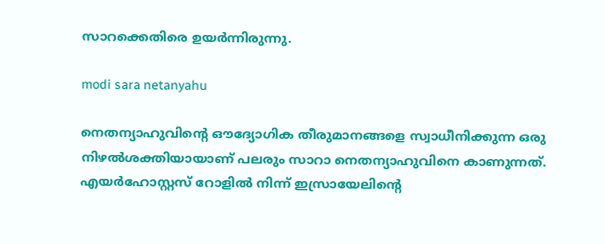സാറക്കെതിരെ ഉയര്‍ന്നിരുന്നു.

modi sara netanyahu

നെതന്യാഹുവിന്റെ ഔദ്യോഗിക തീരുമാനങ്ങളെ സ്വാധീനിക്കുന്ന ഒരു നിഴല്‍ശക്തിയായാണ് പലരും സാറാ നെതന്യാഹുവിനെ കാണുന്നത്. എയര്‍ഹോസ്റ്റസ് റോളില്‍ നിന്ന് ഇസ്രായേലിന്റെ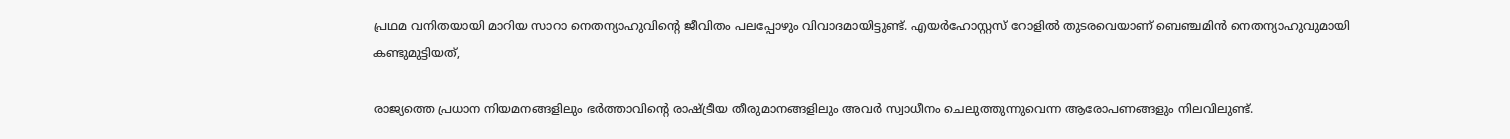പ്രഥമ വനിതയായി മാറിയ സാറാ നെതന്യാഹുവിന്റെ ജീവിതം പലപ്പോഴും വിവാദമായിട്ടുണ്ട്. എയര്‍ഹോസ്റ്റസ് റോളില്‍ തുടരവെയാണ് ബെഞ്ചമിന്‍ നെതന്യാഹുവുമായി കണ്ടുമുട്ടിയത്,

രാജ്യത്തെ പ്രധാന നിയമനങ്ങളിലും ഭര്‍ത്താവിന്റെ രാഷ്ട്രീയ തീരുമാനങ്ങളിലും അവര്‍ സ്വാധീനം ചെലുത്തുന്നുവെന്ന ആരോപണങ്ങളും നിലവിലുണ്ട്.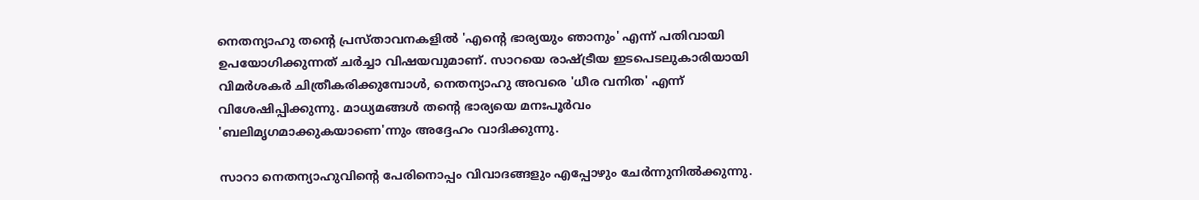നെതന്യാഹു തന്റെ പ്രസ്താവനകളില്‍ 'എന്റെ ഭാര്യയും ഞാനും' എന്ന് പതിവായി ഉപയോഗിക്കുന്നത് ചര്‍ച്ചാ വിഷയവുമാണ്. സാറയെ രാഷ്ട്രീയ ഇടപെടലുകാരിയായി വിമര്‍ശകര്‍ ചിത്രീകരിക്കുമ്പോള്‍, നെതന്യാഹു അവരെ 'ധീര വനിത' എന്ന് വിശേഷിപ്പിക്കുന്നു. മാധ്യമങ്ങള്‍ തന്റെ ഭാര്യയെ മനഃപൂര്‍വം 'ബലിമൃഗമാക്കുകയാണെ'ന്നും അദ്ദേഹം വാദിക്കുന്നു.

സാറാ നെതന്യാഹുവിന്റെ പേരിനൊപ്പം വിവാദങ്ങളും എപ്പോഴും ചേര്‍ന്നുനില്‍ക്കുന്നു.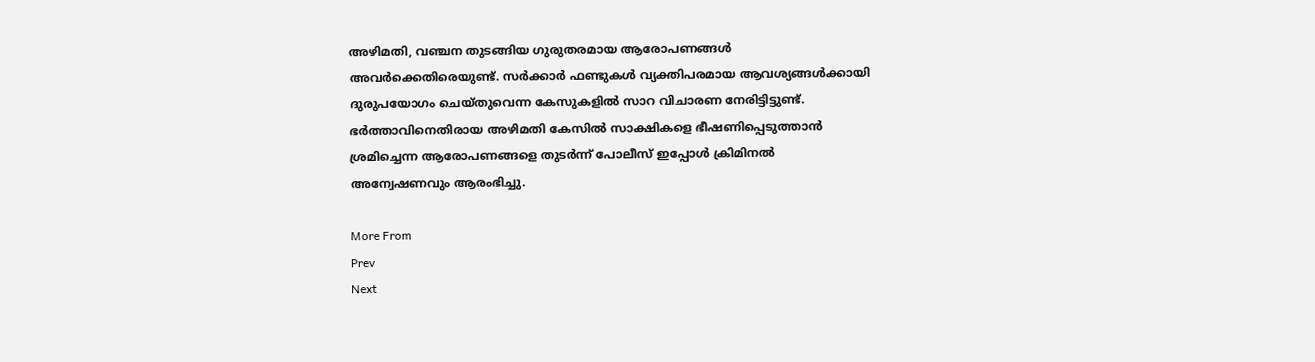അഴിമതി, വഞ്ചന തുടങ്ങിയ ഗുരുതരമായ ആരോപണങ്ങള്‍ അവര്‍ക്കെതിരെയുണ്ട്. സര്‍ക്കാര്‍ ഫണ്ടുകള്‍ വ്യക്തിപരമായ ആവശ്യങ്ങള്‍ക്കായി ദുരുപയോഗം ചെയ്തുവെന്ന കേസുകളില്‍ സാറ വിചാരണ നേരിട്ടിട്ടുണ്ട്. ഭര്‍ത്താവിനെതിരായ അഴിമതി കേസില്‍ സാക്ഷികളെ ഭീഷണിപ്പെടുത്താന്‍ ശ്രമിച്ചെന്ന ആരോപണങ്ങളെ തുടര്‍ന്ന് പോലീസ് ഇപ്പോള്‍ ക്രിമിനല്‍ അന്വേഷണവും ആരംഭിച്ചു.

More From
Prev
Next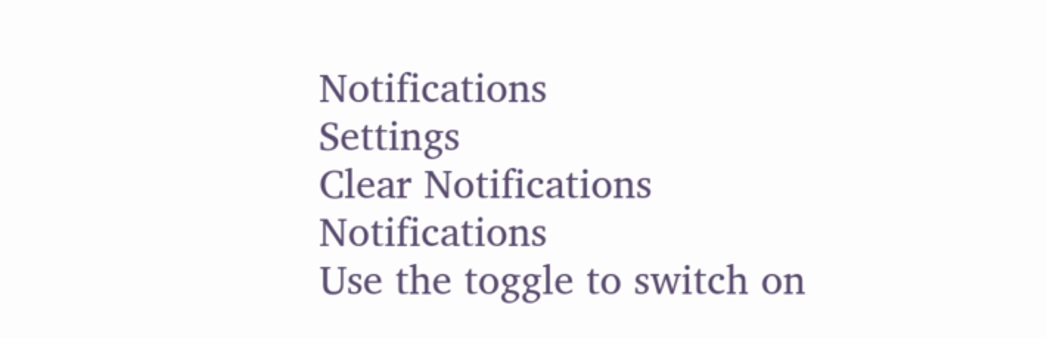Notifications
Settings
Clear Notifications
Notifications
Use the toggle to switch on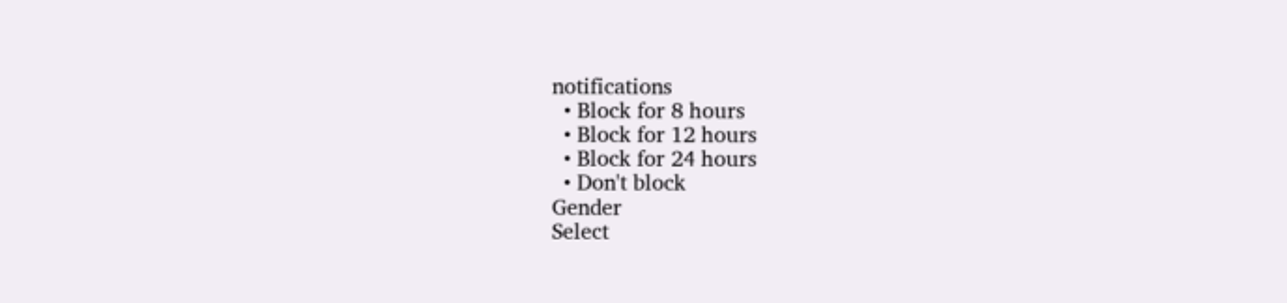notifications
  • Block for 8 hours
  • Block for 12 hours
  • Block for 24 hours
  • Don't block
Gender
Select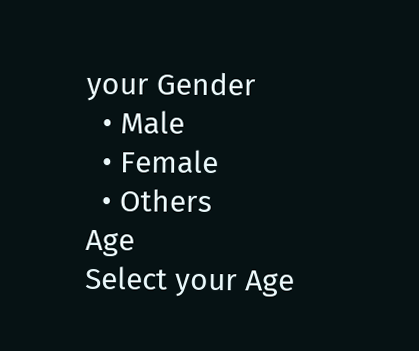your Gender
  • Male
  • Female
  • Others
Age
Select your Age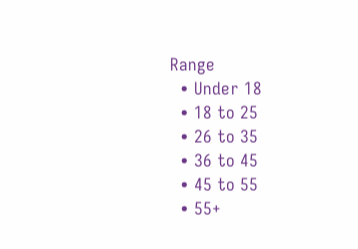Range
  • Under 18
  • 18 to 25
  • 26 to 35
  • 36 to 45
  • 45 to 55
  • 55+